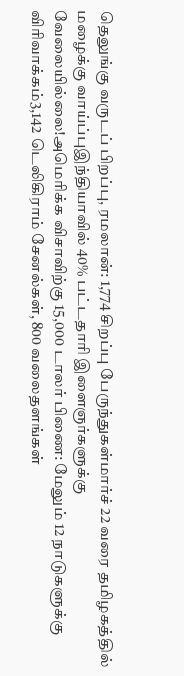தெலுங்கு வருடப் பிறப்பு, ரமலான்: 1,774 சிறப்பு பேருந்துகள்மார்ச் 22 வரை தமிழகத்தில் மழைக்கு வாய்ப்புஇந்தியாவில் 40% பட்டதாரி இளைஞர்களுக்கு வேலையில்லை!அமெரிக்க விசாவிற்கு 15,000 டாலர் பிணை: மேலும் 12 நாடுகளுக்கு விரிவாக்கம்3,142 டெலிகிராம் சேனல்கள், 800 வலைதளங்கள்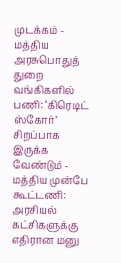முடக்கம் - மத்திய அரசுபொதுத் துறை வங்கிகளில் பணி: ‘கிரெடிட் ஸ்கோர்’ சிறப்பாக இருக்க வேண்டும் - மத்திய முன்பே கூட்டணி: அரசியல் கட்சிகளுக்கு எதிரான மனு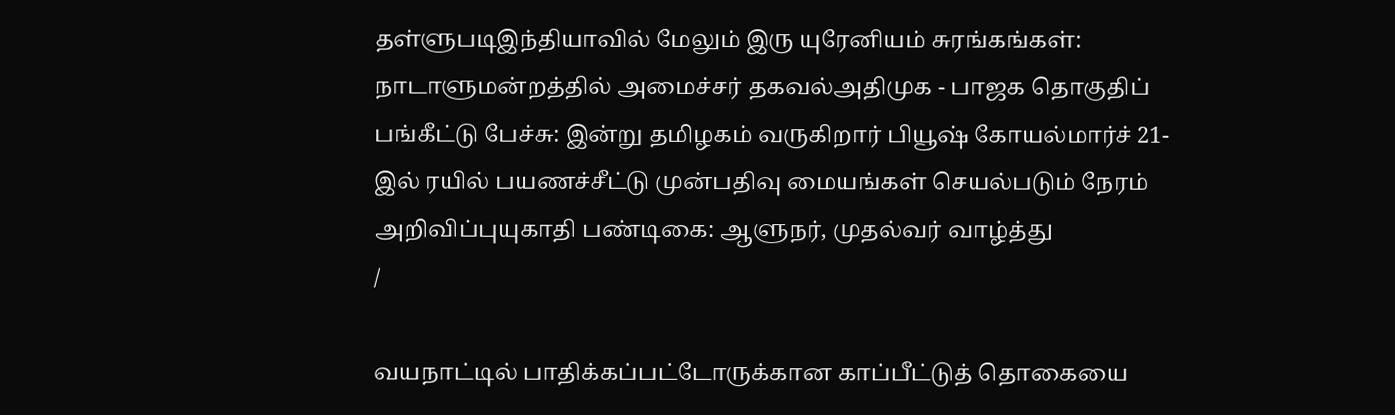தள்ளுபடிஇந்தியாவில் மேலும் இரு யுரேனியம் சுரங்கங்கள்: நாடாளுமன்றத்தில் அமைச்சர் தகவல்அதிமுக - பாஜக தொகுதிப் பங்கீட்டு பேச்சு: இன்று தமிழகம் வருகிறார் பியூஷ் கோயல்மார்ச் 21-இல் ரயில் பயணச்சீட்டு முன்பதிவு மையங்கள் செயல்படும் நேரம் அறிவிப்புயுகாதி பண்டிகை: ஆளுநர், முதல்வர் வாழ்த்து
/

வயநாட்டில் பாதிக்கப்பட்டோருக்கான காப்பீட்டுத் தொகையை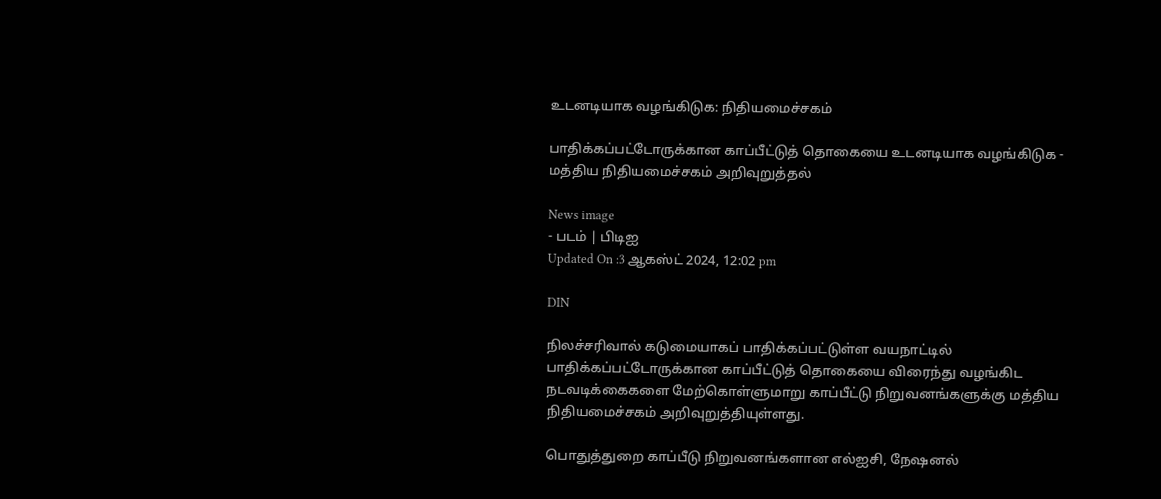உடனடியாக வழங்கிடுக: நிதியமைச்சகம்

பாதிக்கப்பட்டோருக்கான காப்பீட்டுத் தொகையை உடனடியாக வழங்கிடுக - மத்திய நிதியமைச்சகம் அறிவுறுத்தல்

News image
- படம் | பிடிஐ
Updated On :3 ஆகஸ்ட் 2024, 12:02 pm

DIN

நிலச்சரிவால் கடுமையாகப் பாதிக்கப்பட்டுள்ள வயநாட்டில் பாதிக்கப்பட்டோருக்கான காப்பீட்டுத் தொகையை விரைந்து வழங்கிட நடவடிக்கைகளை மேற்கொள்ளுமாறு காப்பீட்டு நிறுவனங்களுக்கு மத்திய நிதியமைச்சகம் அறிவுறுத்தியுள்ளது.

பொதுத்துறை காப்பீடு நிறுவனங்களான எல்ஐசி, நேஷனல்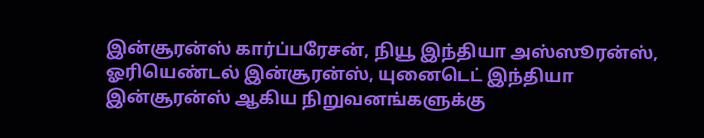இன்சூரன்ஸ் கார்ப்பரேசன், நியூ இந்தியா அஸ்ஸூரன்ஸ், ஓரியெண்டல் இன்சூரன்ஸ், யுனைடெட் இந்தியா இன்சூரன்ஸ் ஆகிய நிறுவனங்களுக்கு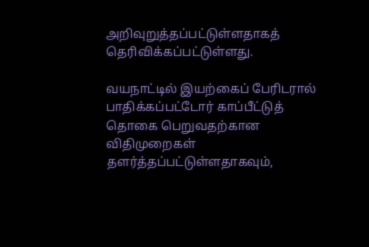அறிவுறுத்தப்பட்டுள்ளதாகத் தெரிவிக்கப்பட்டுள்ளது.

வயநாட்டில் இயற்கைப் பேரிடரால் பாதிக்கப்பட்டோர் காப்பீட்டுத் தொகை பெறுவதற்கான விதிமுறைகள் தளர்த்தப்பட்டுள்ளதாகவும்,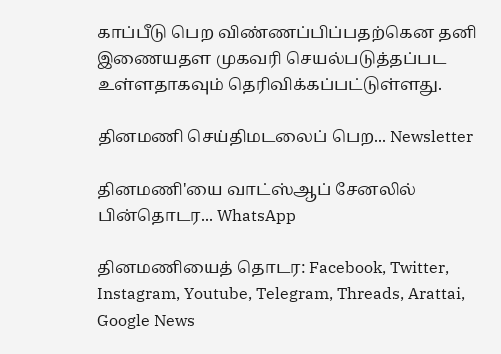காப்பீடு பெற விண்ணப்பிப்பதற்கென தனி இணையதள முகவரி செயல்படுத்தப்பட உள்ளதாகவும் தெரிவிக்கப்பட்டுள்ளது.

தினமணி செய்திமடலைப் பெற... Newsletter

தினமணி'யை வாட்ஸ்ஆப் சேனலில் பின்தொடர... WhatsApp

தினமணியைத் தொடர: Facebook, Twitter, Instagram, Youtube, Telegram, Threads, Arattai, Google News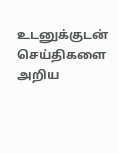உடனுக்குடன் செய்திகளை அறிய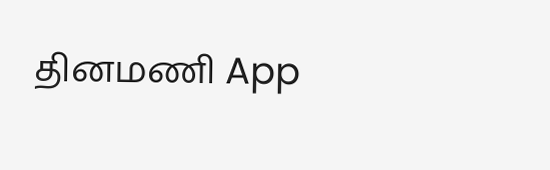தினமணி App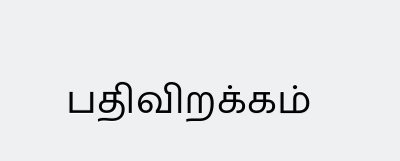பதிவிறக்கம்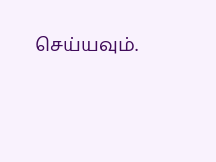செய்யவும்.